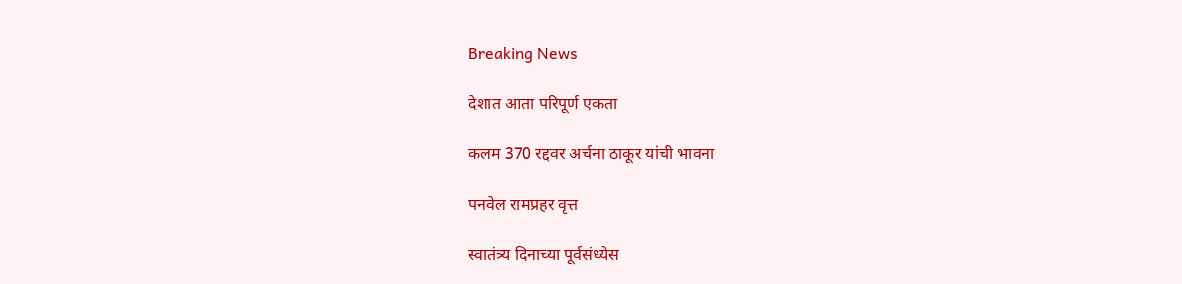Breaking News

देशात आता परिपूर्ण एकता

कलम 370 रद्दवर अर्चना ठाकूर यांची भावना

पनवेल रामप्रहर वृत्त

स्वातंत्र्य दिनाच्या पूर्वसंध्येस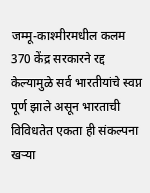जम्मू-काश्मीरमधील कलम 370 केंद्र सरकारने रद्द केल्यामुळे सर्व भारतीयांचे स्वप्न पूर्ण झाले असून भारताची विविधतेत एकता ही संकल्पना खर्‍या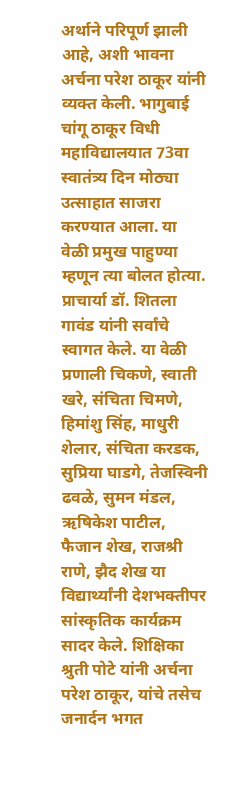अर्थाने परिपूर्ण झाली आहे, अशी भावना अर्चना परेश ठाकूर यांनी व्यक्त केली. भागुबाई चांगू ठाकूर विधी महाविद्यालयात 73वा स्वातंत्र्य दिन मोठ्या उत्साहात साजरा करण्यात आला. या वेळी प्रमुख पाहुण्या म्हणून त्या बोलत होत्या. प्राचार्या डॉ. शितला गावंड यांनी सर्वांचे स्वागत केले. या वेळी प्रणाली चिकणे, स्वाती खरे, संचिता चिमणे, हिमांशु सिंह, माधुरी शेलार, संचिता करडक, सुप्रिया घाडगे, तेजस्विनी ढवळे, सुमन मंडल, ऋषिकेश पाटील, फैजान शेख, राजश्री राणे, झैद शेख या विद्यार्थ्यांनी देशभक्तीपर सांस्कृतिक कार्यक्रम सादर केले. शिक्षिका श्रुती पोटे यांनी अर्चना परेश ठाकूर, यांचे तसेच जनार्दन भगत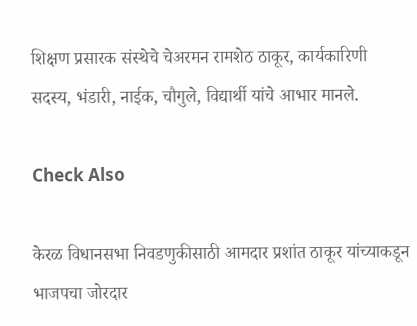शिक्षण प्रसारक संस्थेचे चेअरमन रामशेठ ठाकूर, कार्यकारिणी सदस्य, भंडारी, नाईक, चौगुले, विद्यार्थी यांचे आभार मानले.

Check Also

केरळ विधानसभा निवडणुकीसाठी आमदार प्रशांत ठाकूर यांच्याकडून भाजपचा जोरदार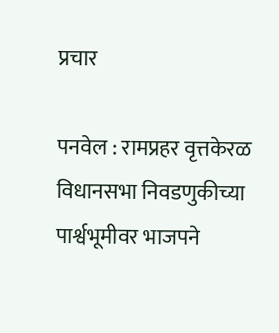प्रचार

पनवेल : रामप्रहर वृत्तकेरळ विधानसभा निवडणुकीच्या पार्श्वभूमीवर भाजपने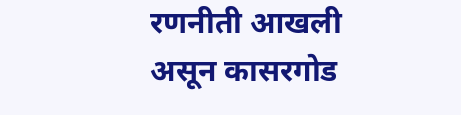रणनीती आखली असून कासरगोड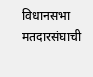विधानसभा मतदारसंघाची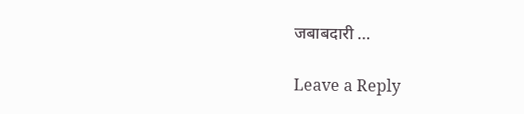जबाबदारी …

Leave a Reply